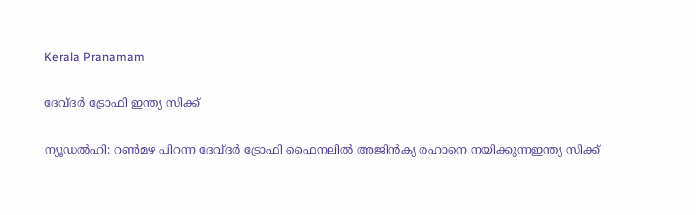Kerala Pranamam

ദേവ്ദര്‍ ട്രോഫി ഇന്ത്യ സിക്ക്

ന്യൂഡല്‍ഹി: റണ്‍മഴ പിറന്ന ദേവ്ദര്‍ ട്രോഫി ഫൈനലില്‍ അജിന്‍ക്യ രഹാനെ നയിക്കുന്നഇന്ത്യ സിക്ക്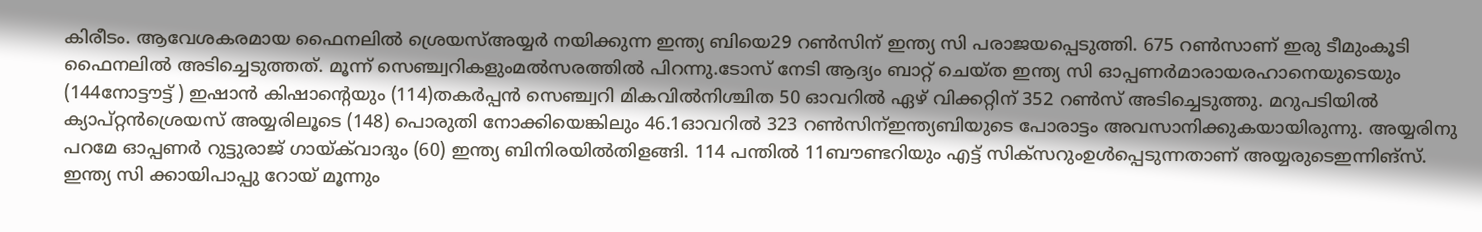കിരീടം. ആവേശകരമായ ഫൈനലില്‍ ശ്രെയസ്അയ്യര്‍ നയിക്കുന്ന ഇന്ത്യ ബിയെ29 റണ്‍സിന് ഇന്ത്യ സി പരാജയപ്പെടുത്തി. 675 റണ്‍സാണ് ഇരു ടീമുംകൂടി ഫൈനലില്‍ അടിച്ചെടുത്തത്. മൂന്ന് സെഞ്ച്വറികളുംമല്‍സരത്തില്‍ പിറന്നു.ടോസ് നേടി ആദ്യം ബാറ്റ് ചെയ്ത ഇന്ത്യ സി ഓപ്പണര്‍മാരായരഹാനെയുടെയും (144നോട്ടൗട്ട് ) ഇഷാന്‍ കിഷാന്റെയും (114)തകര്‍പ്പന്‍ സെഞ്ച്വറി മികവില്‍നിശ്ചിത 50 ഓവറില്‍ ഏഴ് വിക്കറ്റിന് 352 റണ്‍സ് അടിച്ചെടുത്തു. മറുപടിയില്‍ ക്യാപ്റ്റന്‍ശ്രെയസ് അയ്യരിലൂടെ (148) പൊരുതി നോക്കിയെങ്കിലും 46.1ഓവറില്‍ 323 റണ്‍സിന്ഇന്ത്യബിയുടെ പോരാട്ടം അവസാനിക്കുകയായിരുന്നു. അയ്യരിനു പറമേ ഓപ്പണര്‍ റുട്ടുരാജ് ഗായ്ക്‌വാദും (60) ഇന്ത്യ ബിനിരയില്‍തിളങ്ങി. 114 പന്തില്‍ 11ബൗണ്ടറിയും എട്ട് സിക്‌സറുംഉള്‍പ്പെടുന്നതാണ് അയ്യരുടെഇന്നിങ്‌സ്. ഇന്ത്യ സി ക്കായിപാപ്പു റോയ് മൂന്നും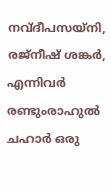നവ്ദീപസയ്‌നി, രജ്‌നീഷ് ശങ്കര്‍, എന്നിവര്‍ രണ്ടുംരാഹുല്‍ ചഹാര്‍ ഒരു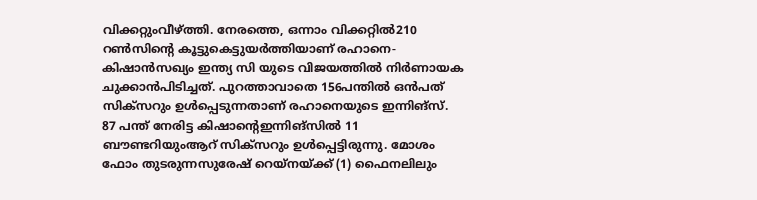വിക്കറ്റുംവീഴ്ത്തി. നേരത്തെ, ഒന്നാം വിക്കറ്റില്‍210 റണ്‍സിന്റെ കൂട്ടുകെട്ടുയര്‍ത്തിയാണ് രഹാനെ-കിഷാന്‍സഖ്യം ഇന്ത്യ സി യുടെ വിജയത്തില്‍ നിര്‍ണായക ചുക്കാന്‍പിടിച്ചത്. പുറത്താവാതെ 156പന്തില്‍ ഒന്‍പത് സിക്‌സറും ഉള്‍പ്പെടുന്നതാണ് രഹാനെയുടെ ഇന്നിങ്‌സ്. 87 പന്ത് നേരിട്ട കിഷാന്റെഇന്നിങ്‌സില്‍ 11 ബൗണ്ടറിയുംആറ് സിക്‌സറും ഉള്‍പ്പെട്ടിരുന്നു. മോശം ഫോം തുടരുന്നസുരേഷ് റെയ്‌നയ്ക്ക് (1) ഫൈനലിലും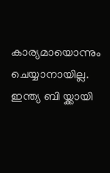കാര്യമായൊന്നും ചെയ്യാനായില്ല. ഇന്ത്യ ബി യ്ക്കായി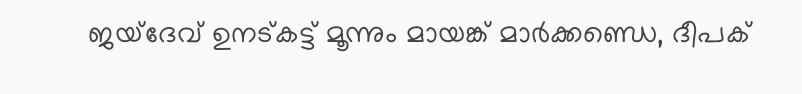ജയ്‌ദേവ് ഉനട്കട്ട് മൂന്നും മായങ്ക് മാര്‍ക്കണ്ഡെ, ദീപക്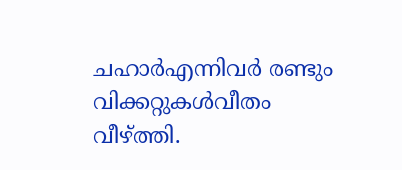ചഹാര്‍എന്നിവര്‍ രണ്ടും വിക്കറ്റുകള്‍വീതം വീഴ്ത്തി.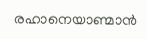രഹാനെയാണ്മാന്‍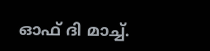ഓഫ് ദി മാച്ച്.